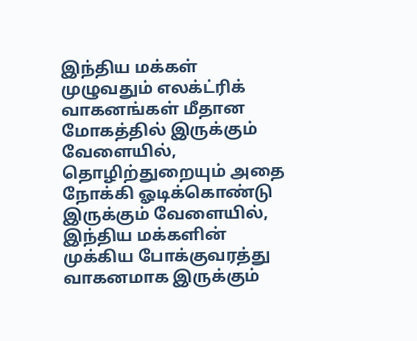இந்திய மக்கள் முழுவதும் எலக்ட்ரிக் வாகனங்கள் மீதான மோகத்தில் இருக்கும் வேளையில், தொழிற்துறையும் அதை நோக்கி ஓடிக்கொண்டு இருக்கும் வேளையில், இந்திய மக்களின் முக்கிய போக்குவரத்து வாகனமாக இருக்கும்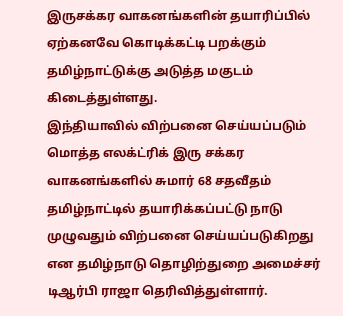இருசக்கர வாகனங்களின் தயாரிப்பில் ஏற்கனவே கொடிக்கட்டி பறக்கும் தமிழ்நாட்டுக்கு அடுத்த மகுடம் கிடைத்துள்ளது.
இந்தியாவில் விற்பனை செய்யப்படும் மொத்த எலக்ட்ரிக் இரு சக்கர வாகனங்களில் சுமார் 68 சதவீதம் தமிழ்நாட்டில் தயாரிக்கப்பட்டு நாடு முழுவதும் விற்பனை செய்யப்படுகிறது என தமிழ்நாடு தொழிற்துறை அமைச்சர் டிஆர்பி ராஜா தெரிவித்துள்ளார்.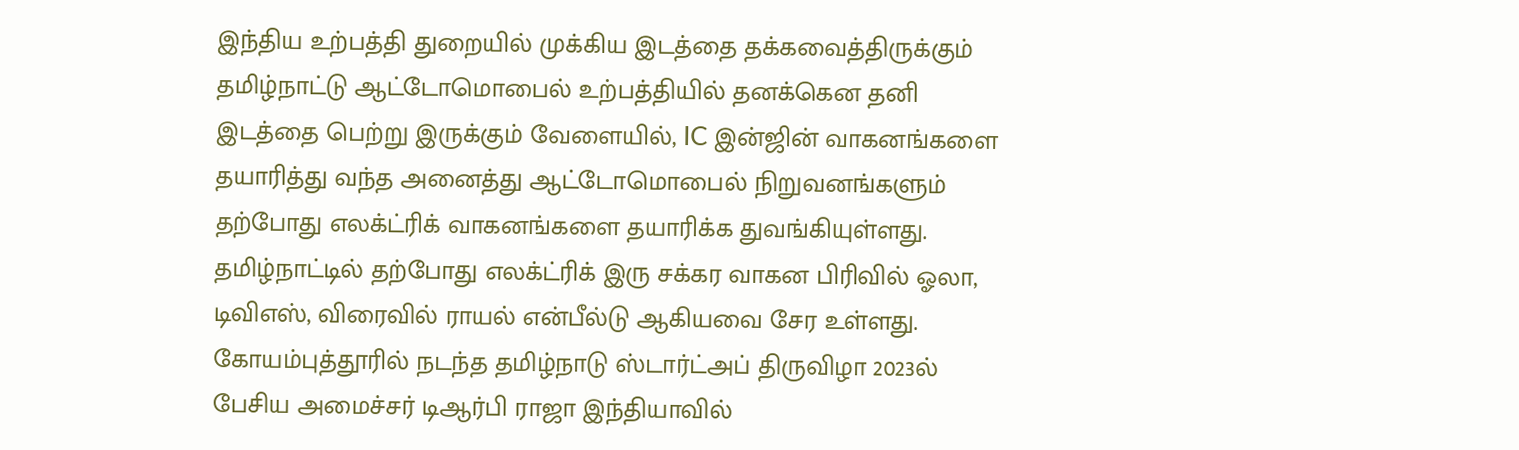இந்திய உற்பத்தி துறையில் முக்கிய இடத்தை தக்கவைத்திருக்கும் தமிழ்நாட்டு ஆட்டோமொபைல் உற்பத்தியில் தனக்கென தனி இடத்தை பெற்று இருக்கும் வேளையில், IC இன்ஜின் வாகனங்களை தயாரித்து வந்த அனைத்து ஆட்டோமொபைல் நிறுவனங்களும் தற்போது எலக்ட்ரிக் வாகனங்களை தயாரிக்க துவங்கியுள்ளது.
தமிழ்நாட்டில் தற்போது எலக்ட்ரிக் இரு சக்கர வாகன பிரிவில் ஓலா, டிவிஎஸ், விரைவில் ராயல் என்பீல்டு ஆகியவை சேர உள்ளது. கோயம்புத்தூரில் நடந்த தமிழ்நாடு ஸ்டார்ட்அப் திருவிழா 2023ல் பேசிய அமைச்சர் டிஆர்பி ராஜா இந்தியாவில்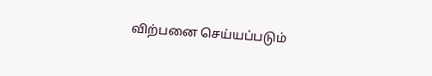விற்பனை செய்யப்படும்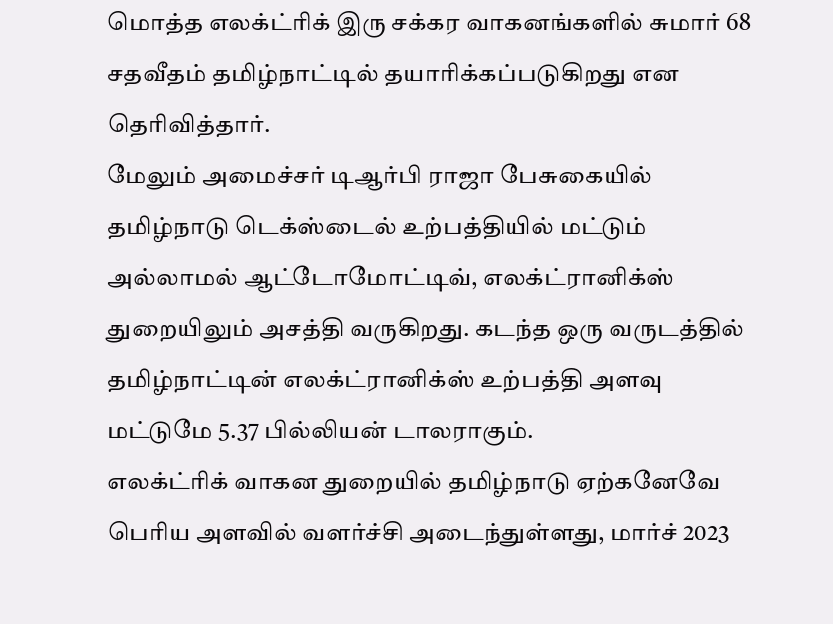மொத்த எலக்ட்ரிக் இரு சக்கர வாகனங்களில் சுமார் 68 சதவீதம் தமிழ்நாட்டில் தயாரிக்கப்படுகிறது என தெரிவித்தார்.
மேலும் அமைச்சர் டிஆர்பி ராஜா பேசுகையில் தமிழ்நாடு டெக்ஸ்டைல் உற்பத்தியில் மட்டும் அல்லாமல் ஆட்டோமோட்டிவ், எலக்ட்ரானிக்ஸ் துறையிலும் அசத்தி வருகிறது. கடந்த ஒரு வருடத்தில் தமிழ்நாட்டின் எலக்ட்ரானிக்ஸ் உற்பத்தி அளவு மட்டுமே 5.37 பில்லியன் டாலராகும்.
எலக்ட்ரிக் வாகன துறையில் தமிழ்நாடு ஏற்கனேவே பெரிய அளவில் வளர்ச்சி அடைந்துள்ளது, மார்ச் 2023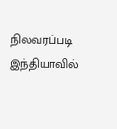நிலவரப்படி இந்தியாவில்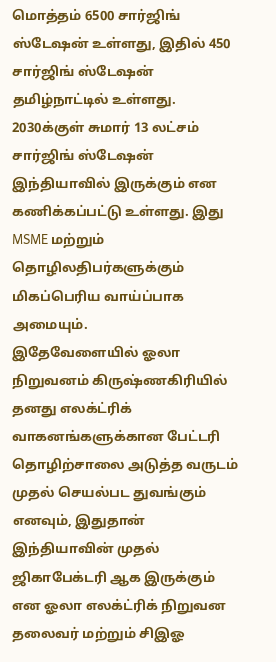மொத்தம் 6500 சார்ஜிங் ஸ்டேஷன் உள்ளது, இதில் 450 சார்ஜிங் ஸ்டேஷன் தமிழ்நாட்டில் உள்ளது. 2030க்குள் சுமார் 13 லட்சம் சார்ஜிங் ஸ்டேஷன் இந்தியாவில் இருக்கும் என கணிக்கப்பட்டு உள்ளது. இது MSME மற்றும் தொழிலதிபர்களுக்கும் மிகப்பெரிய வாய்ப்பாக அமையும்.
இதேவேளையில் ஓலா நிறுவனம் கிருஷ்ணகிரியில் தனது எலக்ட்ரிக் வாகனங்களுக்கான பேட்டரி தொழிற்சாலை அடுத்த வருடம் முதல் செயல்பட துவங்கும் எனவும், இதுதான் இந்தியாவின் முதல் ஜிகாபேக்டரி ஆக இருக்கும் என ஓலா எலக்ட்ரிக் நிறுவன தலைவர் மற்றும் சிஇஓ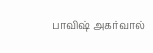பாவிஷ் அகர்வால்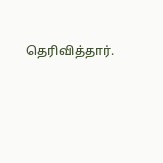தெரிவித்தார்.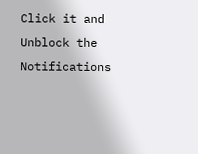Click it and Unblock the Notifications